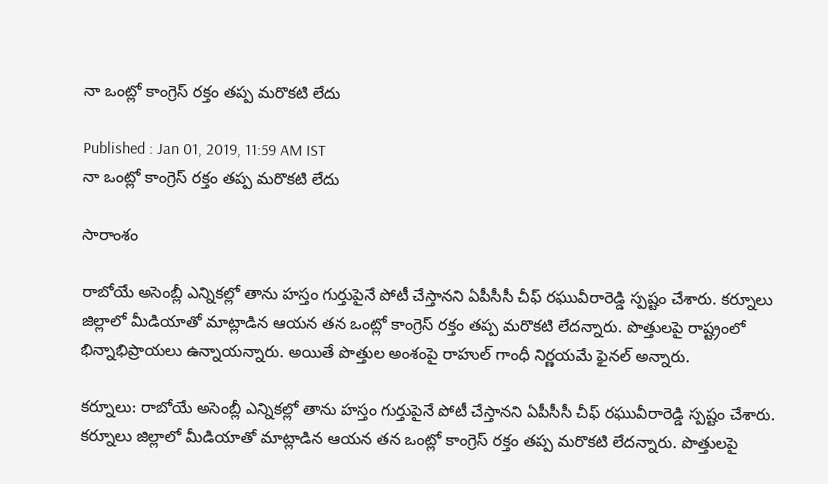నా ఒంట్లో కాంగ్రెస్ రక్తం తప్ప మరొకటి లేదు

Published : Jan 01, 2019, 11:59 AM IST
నా ఒంట్లో కాంగ్రెస్ రక్తం తప్ప మరొకటి లేదు

సారాంశం

రాబోయే అసెంబ్లీ ఎన్నికల్లో తాను హస్తం గుర్తుపైనే పోటీ చేస్తానని ఏపీసీసీ చీఫ్ రఘువీరారెడ్డి స్పష్టం చేశారు. కర్నూలు జిల్లాలో మీడియాతో మాట్లాడిన ఆయన తన ఒంట్లో కాంగ్రెస్ రక్తం తప్ప మరొకటి లేదన్నారు. పొత్తులపై రాష్ట్రంలో భిన్నాభిప్రాయలు ఉన్నాయన్నారు. అయితే పొత్తుల అంశంపై రాహుల్ గాంధీ నిర్ణయమే ఫైనల్ అన్నారు.

కర్నూలు: రాబోయే అసెంబ్లీ ఎన్నికల్లో తాను హస్తం గుర్తుపైనే పోటీ చేస్తానని ఏపీసీసీ చీఫ్ రఘువీరారెడ్డి స్పష్టం చేశారు. కర్నూలు జిల్లాలో మీడియాతో మాట్లాడిన ఆయన తన ఒంట్లో కాంగ్రెస్ రక్తం తప్ప మరొకటి లేదన్నారు. పొత్తులపై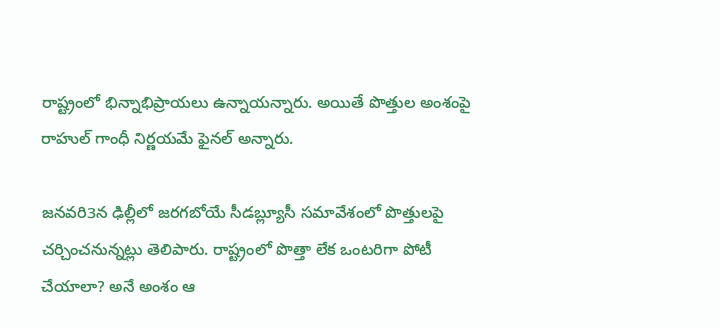రాష్ట్రంలో భిన్నాభిప్రాయలు ఉన్నాయన్నారు. అయితే పొత్తుల అంశంపై రాహుల్ గాంధీ నిర్ణయమే ఫైనల్ అన్నారు.

జనవరి3న ఢిల్లీలో జరగబోయే సీడబ్ల్యూసీ సమావేశంలో పొత్తులపై చర్చించనున్నట్లు తెలిపారు. రాష్ట్రంలో పొత్తా లేక ఒంటరిగా పోటీ చేయాలా? అనే అంశం ఆ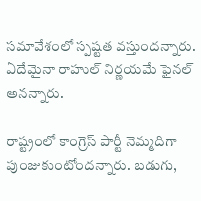సమావేశంలో స్పష్టత వస్తుందన్నారు. ఏదేమైనా రాహుల్‌ నిర్ణయమే ఫైనల్‌ అనన్నారు.

రాష్ట్రంలో కాంగ్రెస్‌ పార్టీ నెమ్మదిగా పుంజుకుంటోందన్నారు. బడుగు,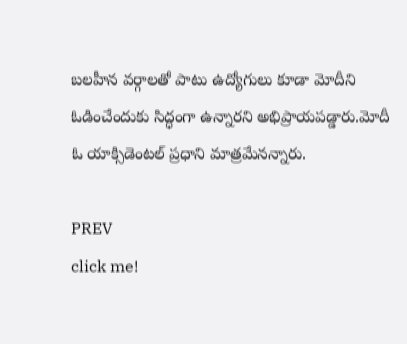బలహీన వర్గాలతో పాటు ఉద్యోగులు కూడా మోదీని ఓడించేందుకు సిద్ధంగా ఉన్నారని అభిప్రాయపడ్డారు.మోదీ ఓ యాక్సిడెంటల్‌ ప్రధాని మాత్రమేనన్నారు.

PREV
click me!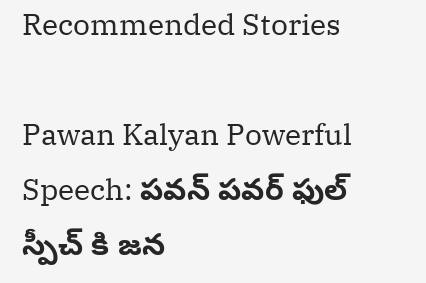Recommended Stories

Pawan Kalyan Powerful Speech: పవన్ పవర్ ఫుల్ స్పీచ్ కి జన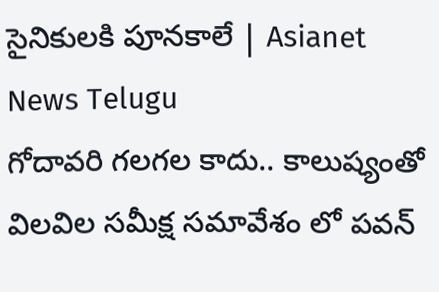సైనికులకి పూనకాలే | Asianet News Telugu
గోదావరి గలగల కాదు.. కాలుష్యంతో విలవిల సమీక్ష సమావేశం లో పవన్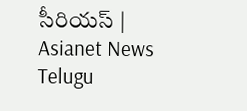సీరియస్ | Asianet News Telugu